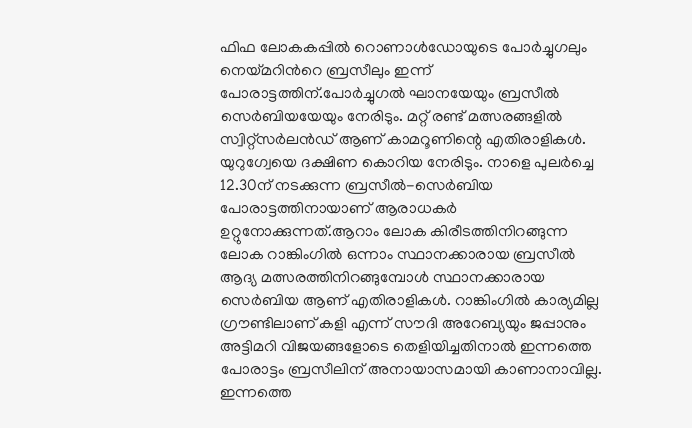ഫിഫ ലോകകപ്പില്‍ റൊണാള്‍ഡോയുടെ പോര്‍ച്ചുഗലും നെയ്മറിന്‍റെ ബ്രസീലും ഇന്ന് പോരാട്ടത്തിന്.പോര്‍ച്ചുഗല്‍ ഘാനയേയും ബ്രസീല്‍ സെര്‍ബിയയേയും നേരിടും. മറ്റ് രണ്ട് മത്സരങ്ങളില്‍ സ്വിറ്റ്‌സര്‍ലന്‍ഡ് ആണ് കാമറൂണിന്റെ എതിരാളികള്‍. യുറുഗ്വേയെ ദക്ഷിണ കൊറിയ നേരിടും. നാളെ പുലര്‍ച്ചെ 12.30ന് നടക്കുന്ന ബ്രസീല്‍-സെര്‍ബിയ പോരാട്ടത്തിനായാണ് ആരാധകര്‍ ഉറ്റുനോക്കുന്നത്.ആറാം ലോക കിരീടത്തിനിറങ്ങുന്ന ലോക റാങ്കിംഗില്‍ ഒന്നാം സ്ഥാനക്കാരായ ബ്രസീല്‍ ആദ്യ മത്സരത്തിനിറങ്ങുമ്പോള്‍ സ്ഥാനക്കാരായ സെര്‍ബിയ ആണ് എതിരാളികള്‍. റാങ്കിംഗില്‍ കാര്യമില്ല ഗ്രൗണ്ടിലാണ് കളി എന്ന് സൗദി അറേബ്യയും ജപ്പാനും അട്ടിമറി വിജയങ്ങളോടെ തെളിയിച്ചതിനാല്‍ ഇന്നത്തെ പോരാട്ടം ബ്രസീലിന് അനായാസമായി കാണാനാവില്ല. ഇന്നത്തെ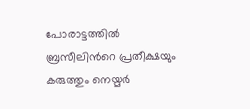പോരാട്ടത്തില്‍ ബ്രസീലിന്‍റെ പ്രതീക്ഷയും കരുത്തും നെയ്മർ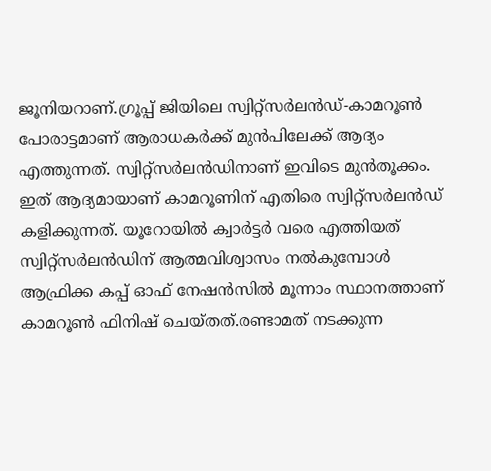ജൂനിയറാണ്.ഗ്രൂപ്പ് ജിയിലെ സ്വിറ്റ്‌സര്‍ലന്‍ഡ്-കാമറൂണ്‍ പോരാട്ടമാണ് ആരാധകര്‍ക്ക് മുന്‍പിലേക്ക് ആദ്യം എത്തുന്നത്. സ്വിറ്റ്‌സര്‍ലന്‍ഡിനാണ് ഇവിടെ മുന്‍തൂക്കം. ഇത് ആദ്യമായാണ് കാമറൂണിന് എതിരെ സ്വിറ്റ്‌സര്‍ലന്‍ഡ് കളിക്കുന്നത്. യൂറോയില്‍ ക്വാര്‍ട്ടര്‍ വരെ എത്തിയത് സ്വിറ്റ്‌സര്‍ലന്‍ഡിന് ആത്മവിശ്വാസം നല്‍കുമ്പോള്‍ ആഫ്രിക്ക കപ്പ് ഓഫ് നേഷന്‍സില്‍ മൂന്നാം സ്ഥാനത്താണ് കാമറൂണ്‍ ഫിനിഷ് ചെയ്തത്.രണ്ടാമത് നടക്കുന്ന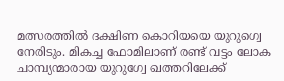മത്സരത്തില്‍ ദക്ഷിണ കൊറിയയെ യുറുഗ്വെ നേരിടും. മികച്ച ഫോമിലാണ് രണ്ട് വട്ടം ലോക ചാമ്പ്യന്മാരായ യുറുഗ്വേ ഖത്തറിലേക്ക്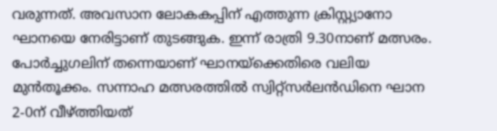വരുന്നത്. അവസാന ലോകകപ്പിന് എത്തുന്ന ക്രിസ്റ്റ്യാനോ ഘാനയെ നേരിട്ടാണ് തുടങ്ങുക. ഇന്ന് രാത്രി 9.30നാണ് മത്സരം. പോര്‍ച്ചുഗലിന് തന്നെയാണ് ഘാനയ്‌ക്കെതിരെ വലിയ മുന്‍തൂക്കം. സന്നാഹ മത്സരത്തില്‍ സ്വിറ്റ്‌സര്‍ലന്‍ഡിനെ ഘാന 2-0ന് വീഴ്ത്തിയത്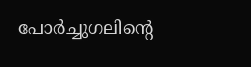പോര്‍ച്ചുഗലിന്റെ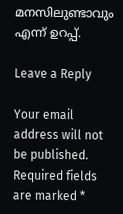മനസിലുണ്ടാവും എന്ന് ഉറപ്പ്.

Leave a Reply

Your email address will not be published. Required fields are marked *